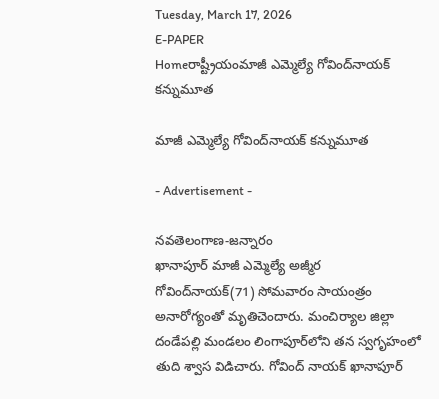Tuesday, March 17, 2026
E-PAPER
Homeరాష్ట్రీయంమాజీ ఎమ్మెల్యే గోవింద్‌నాయక్‌ కన్నుమూత

మాజీ ఎమ్మెల్యే గోవింద్‌నాయక్‌ కన్నుమూత

- Advertisement -

నవతెలంగాణ-జన్నారం
ఖానాపూర్‌ మాజీ ఎమ్మెల్యే అజ్మీర గోవింద్‌నాయక్‌(71) సోమవారం సాయంత్రం అనారోగ్యంతో మృతిచెందారు. మంచిర్యాల జిల్లా దండేపల్లి మండలం లింగాపూర్‌లోని తన స్వగృహంలో తుది శ్వాస విడిచారు. గోవింద్‌ నాయక్‌ ఖానాపూర్‌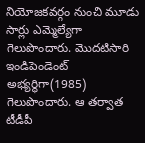నియోజకవర్గం నుంచి మూడు సార్లు ఎమ్మెల్యేగా గెలుపొందారు. మొదటిసారి ఇండిపెండెంట్‌ అభ్యర్థిగా(1985) గెలుపొందారు. ఆ తర్వాత టీడీపీ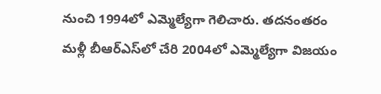నుంచి 1994లో ఎమ్మెల్యేగా గెలిచారు. తదనంతరం మళ్లీ బీఆర్‌ఎస్‌లో చేరి 2004లో ఎమ్మెల్యేగా విజయం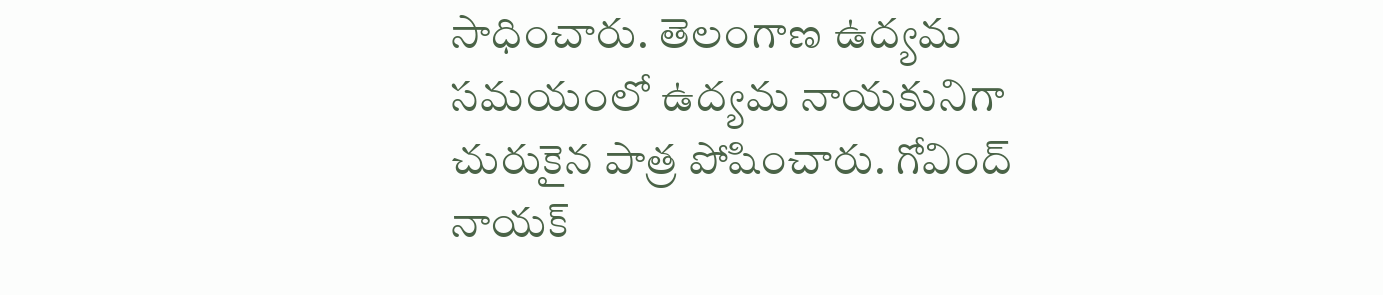సాధించారు. తెలంగాణ ఉద్యమ సమయంలో ఉద్యమ నాయకునిగా చురుకైన పాత్ర పోషించారు. గోవింద్‌ నాయక్‌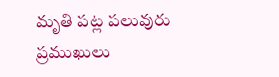మృతి పట్ల పలువురు ప్రముఖులు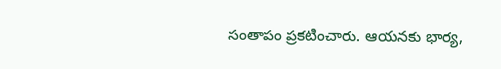సంతాపం ప్రకటించారు. ఆయనకు భార్య,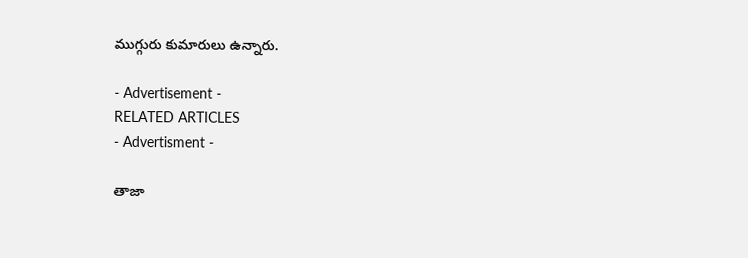ముగ్గురు కుమారులు ఉన్నారు.

- Advertisement -
RELATED ARTICLES
- Advertisment -

తాజా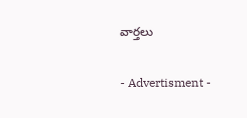వార్తలు

- Advertisment -